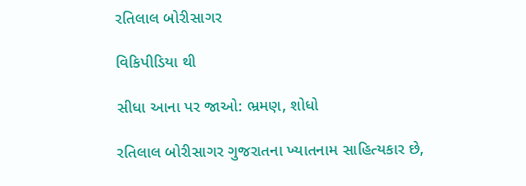રતિલાલ બોરીસાગર

વિકિપીડિયા થી

સીધા આના પર જાઓ: ભ્રમણ, શોધો

રતિલાલ બોરીસાગર ગુજરાતના ખ્યાતનામ સાહિત્યકાર છે,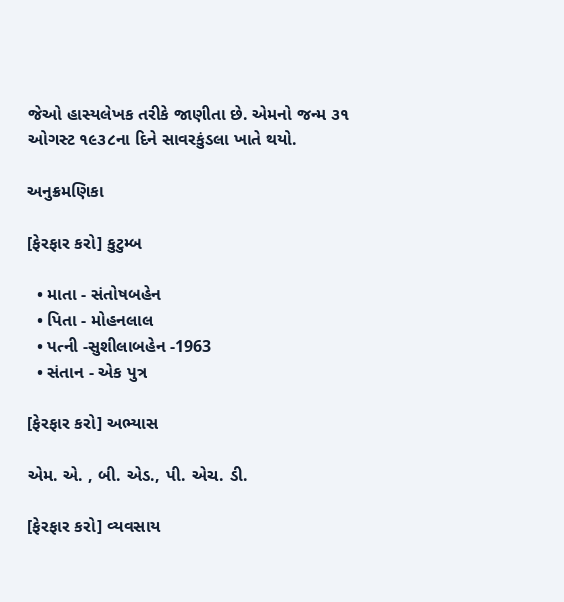જેઓ હાસ્યલેખક તરીકે જાણીતા છે. એમનો જન્મ ૩૧ ઓગસ્ટ ૧૯૩૮ના દિને સાવરકુંડલા ખાતે થયો.

અનુક્રમણિકા

[ફેરફાર કરો] કુટુમ્બ

  • માતા - સંતોષબહેન
  • પિતા - મોહનલાલ
  • પત્ની -સુશીલાબહેન -1963
  • સંતાન - એક પુત્ર

[ફેરફાર કરો] અભ્યાસ

એમ. એ. , બી. એડ., પી. એચ. ડી.

[ફેરફાર કરો] વ્યવસાય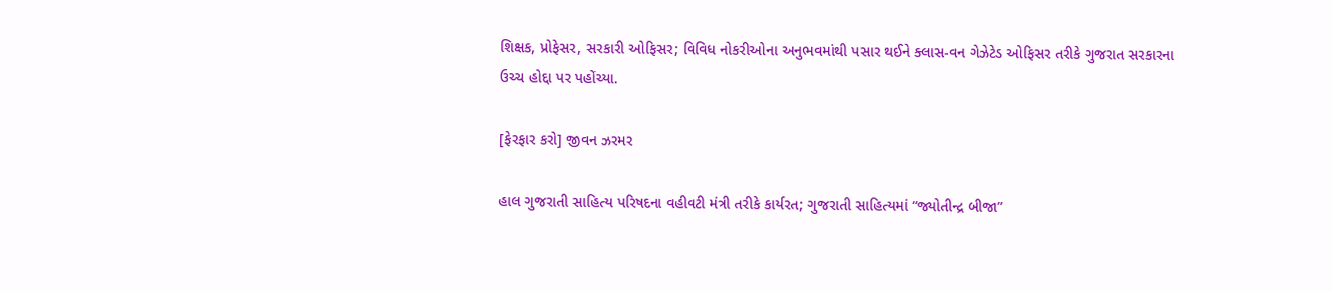શિક્ષક, પ્રોફેસર, સરકારી ઓફિસર; વિવિધ નોકરીઓના અનુભવમાંથી પસાર થઈને ક્લાસ-વન ગેઝેટેડ ઓફિસર તરીકે ગુજરાત સરકારના ઉચ્ચ હોદ્દા પર પહોંચ્યા.

[ફેરફાર કરો] જીવન ઝરમર

હાલ ગુજરાતી સાહિત્ય પરિષદના વહીવટી મંત્રી તરીકે કાર્યરત; ગુજરાતી સાહિત્યમાં “જ્યોતીન્દ્ર બીજા”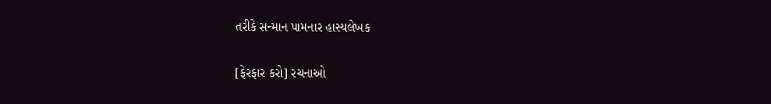તરીકે સન્માન પામનાર હાસ્યલેખક

[ફેરફાર કરો] રચનાઓ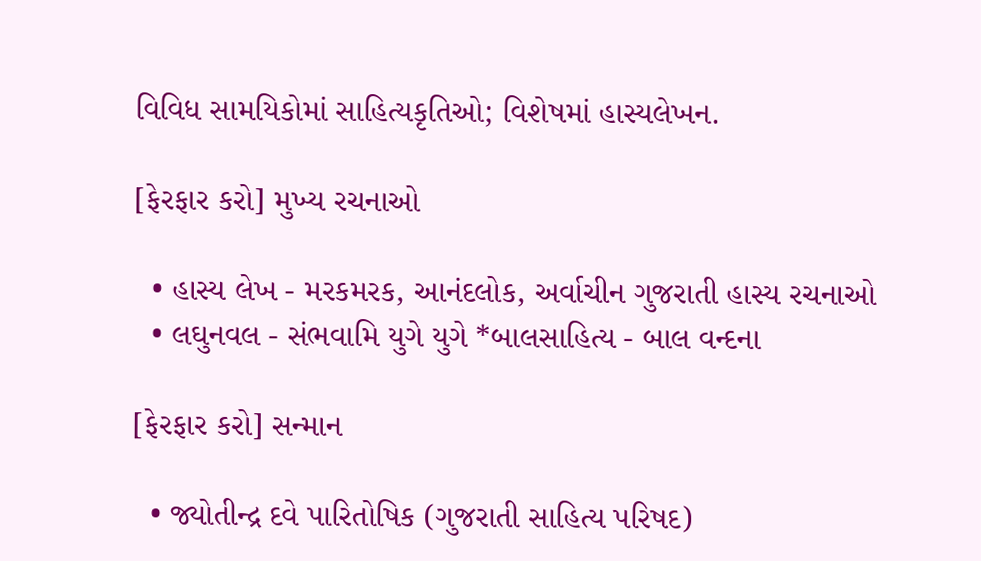વિવિધ સામયિકોમાં સાહિત્યકૃતિઓ; વિશેષમાં હાસ્યલેખન.

[ફેરફાર કરો] મુખ્ય રચનાઓ

  • હાસ્ય લેખ - મરકમરક, આનંદલોક, અર્વાચીન ગુજરાતી હાસ્ય રચનાઓ
  • લઘુનવલ - સંભવામિ યુગે યુગે *બાલસાહિત્ય - બાલ વન્દના

[ફેરફાર કરો] સન્માન

  • જ્યોતીન્દ્ર દવે પારિતોષિક (ગુજરાતી સાહિત્ય પરિષદ)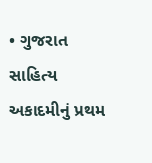• ગુજરાત સાહિત્ય અકાદમીનું પ્રથમ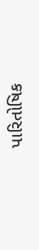પારિતોષિક